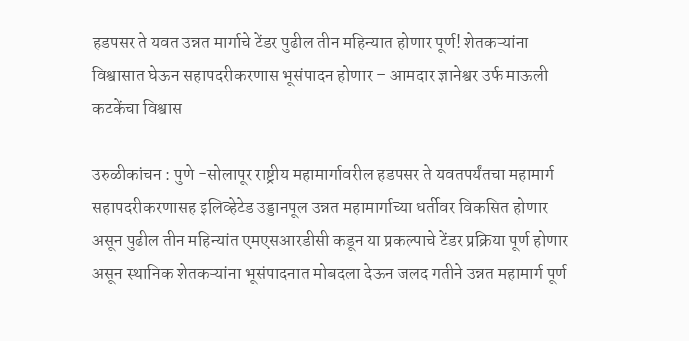हडपसर ते यवत उन्नत मार्गाचे टेंडर पुढील तीन महिन्यात होणार पूर्ण! शेतकऱ्यांना विश्वासात घेऊन सहापदरीकरणास भूसंपादन होणार – आमदार ज्ञानेश्वर उर्फ माऊली कटकेंचा विश्वास

उरुळीकांचन : पुणे -सोलापूर राष्ट्रीय महामार्गावरील हडपसर ते यवतपर्यंतचा महामार्ग सहापदरीकरणासह इलिव्हेटेड उड्डानपूल उन्नत महामार्गाच्या धर्तीवर विकसित होणार असून पुढील तीन महिन्यांत एमएसआरडीसी कडून या प्रकल्पाचे टेंडर प्रक्रिया पूर्ण होणार असून स्थानिक शेतकऱ्यांना भूसंपादनात मोबदला देऊन जलद गतीने उन्नत महामार्ग पूर्ण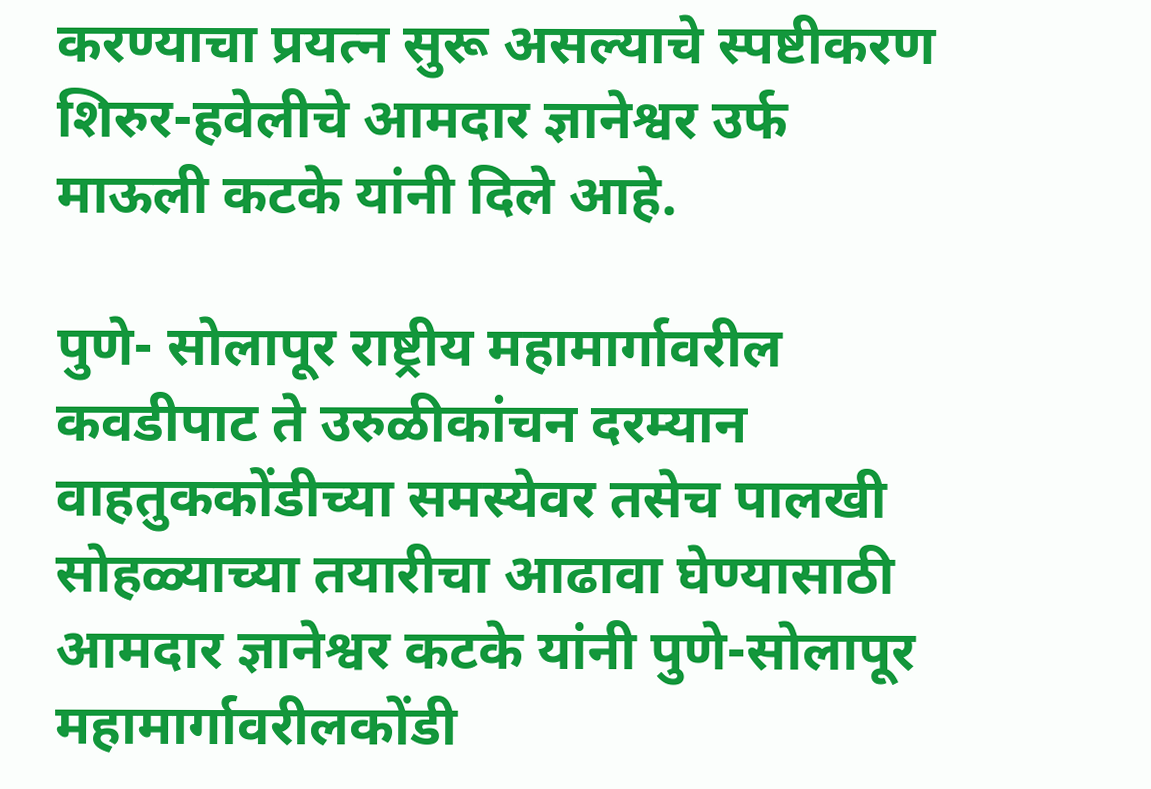करण्याचा प्रयत्न सुरू असल्याचे स्पष्टीकरण शिरुर-हवेलीचे आमदार ज्ञानेश्वर उर्फ माऊली कटके यांनी दिले आहे.

पुणे- सोलापूर राष्ट्रीय महामार्गावरील कवडीपाट ते उरुळीकांचन दरम्यान वाहतुककोंडीच्या समस्येवर तसेच पालखी सोहळ्याच्या तयारीचा आढावा घेण्यासाठी आमदार ज्ञानेश्वर कटके यांनी पुणे-सोलापूर महामार्गावरीलकोंडी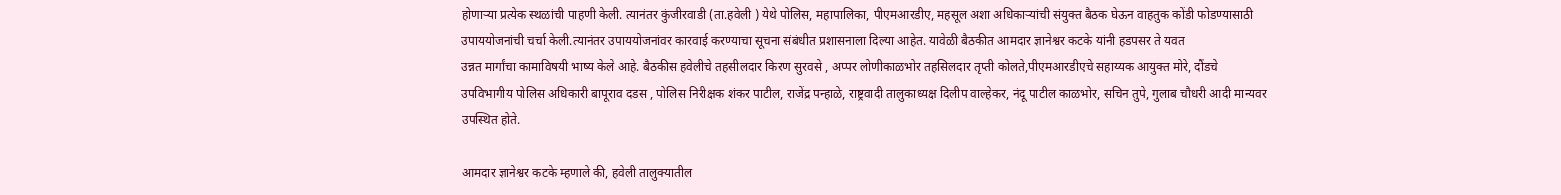होणाऱ्या प्रत्येक स्थळांची पाहणी केली. त्यानंतर कुंजीरवाडी (ता.हवेली ) येथे पोलिस, महापालिका, पीएमआरडीए, महसूल अशा अधिकाऱ्यांची संयुक्त बैठक घेऊन वाहतुक कोंडी फोडण्यासाठी उपाययोजनांची चर्चा केली.त्यानंतर उपाययोजनांवर कारवाई करण्याचा सूचना संबंधीत प्रशासनाला दिल्या आहेत. यावेळी बैठकीत आमदार ज्ञानेश्वर कटके यांनी हडपसर ते यवत
उन्नत मार्गांचा कामाविषयी भाष्य केले आहे. बैठकीस हवेलीचे तहसीलदार किरण सुरवसे , अप्पर लोणीकाळभोर तहसिलदार तृप्ती कोलते,पीएमआरडीएचे सहाय्यक आयुक्त मोरे, दौंडचे उपविभागीय पोलिस अधिकारी बापूराव दडस , पोलिस निरीक्षक शंकर पाटील, राजेंद्र पन्हाळे, राष्ट्रवादी तालुकाध्यक्ष दिलीप वाल्हेकर, नंदू पाटील काळभोर, सचिन तुपे, गुलाब चौधरी आदी मान्यवर उपस्थित होते.

आमदार ज्ञानेश्वर कटके म्हणाले की, हवेली तालुक्यातील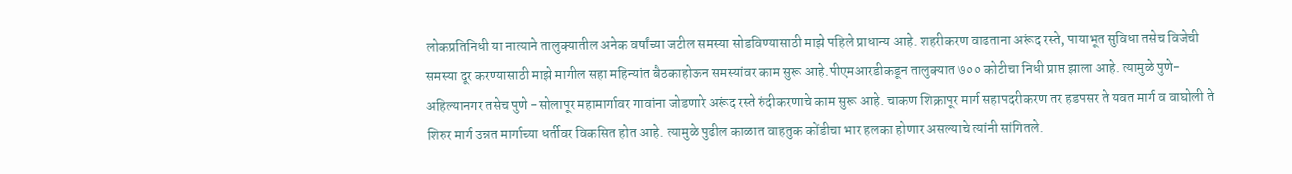लोकप्रतिनिधी या नात्याने तालुक्यातील अनेक वर्षांच्या जटील समस्या सोडविण्यासाठी माझे पहिले प्राधान्य आहे. शहरीकरण वाढताना अरूंद रस्ते, पायाभूत सुविधा तसेच विजेची समस्या दूर करण्यासाठी माझे मागील सहा महिन्यांत बैठकाहोऊन समस्यांवर काम सुरू आहे.पीएमआरडीकडून तालुक्यात ७०० कोटीचा निधी प्राप्त झाला आहे. त्यामुळे पुणे-अहिल्यानगर तसेच पुणे -सोलापूर महामार्गावर गावांना जोडणारे अरूंद रस्ते रुंदीकरणाचे काम सुरू आहे. चाकण शिक्रापूर मार्ग सहापदरीकरण तर हडपसर ते यवत मार्ग व वाघोली ते शिरुर मार्ग उन्नत मार्गाच्या धर्तीवर विकसित होत आहे. त्यामुळे पुढील काळात वाहतुक कोंडीचा भार हलका होणार असल्याचे त्यांनी सांगितले.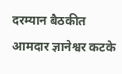दरम्यान बैठकीत आमदार ज्ञानेश्वर कटके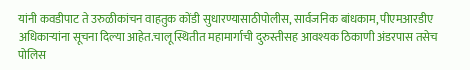यांनी कवडीपाट ते उरुळीकांचन वाहतुक कोंडी सुधारण्यासाठीपोलीस, सार्वजनिक बांधकाम, पीएमआरडीए अधिकाऱ्यांना सूचना दिल्या आहेत.चालू स्थितीत महामार्गाची दुरुस्तीसह आवश्यक ठिकाणी अंडरपास तसेच पोलिस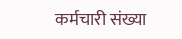कर्मचारी संख्या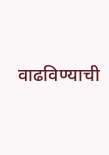वाढविण्याची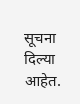सूचना दिल्या आहेत.